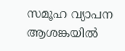സമൂഹ വ്യാപന ആശങ്കയിൽ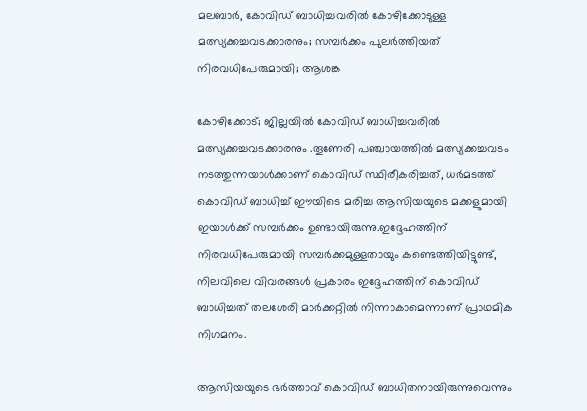മലബാർ, കോവിഡ് ബാധിച്ചവരിൽ കോഴിക്കോടുള്ള മത്സ്യക്കച്ചവടക്കാരനും; സമ്പർക്കം പുലർത്തിയത് നിരവധിപേരുമായി; ആശങ്ക

കോഴിക്കോട്; ജില്ലയിൽ കോവിഡ് ബാധിച്ചവരിൽ മത്സ്യക്കച്ചവടക്കാരനും .തൂണേരി പഞ്ചായത്തില്‍ മത്സ്യക്കച്ചവടം നടത്തുന്നയാള്‍ക്കാണ് കൊവിഡ് സ്ഥിരീകരിച്ചത്, ധര്‍മടത്ത് കൊവിഡ് ബാധിച്ച്‌ ഈയിടെ മരിച്ച ആസിയയുടെ മക്കളുമായി ഇയാള്‍ക്ക് സമ്പര്‍ക്കം ഉണ്ടായിരുന്നു.ഇദ്ദേഹത്തിന് നിരവധിപേരുമായി സമ്പര്‍ക്കമുള്ളതായും കണ്ടെത്തിയിട്ടുണ്ട്, നിലവിലെ വിവരങ്ങള്‍ പ്രകാരം ഇദ്ദേഹത്തിന് കൊവിഡ് ബാധിച്ചത് തലശേരി മാര്‍ക്കറ്റില്‍ നിന്നാകാമെന്നാണ് പ്രാഥമിക നിഗമനം.

ആസിയയുടെ ഭര്‍ത്താവ് കൊവിഡ് ബാധിതനായിരുന്നുവെന്നും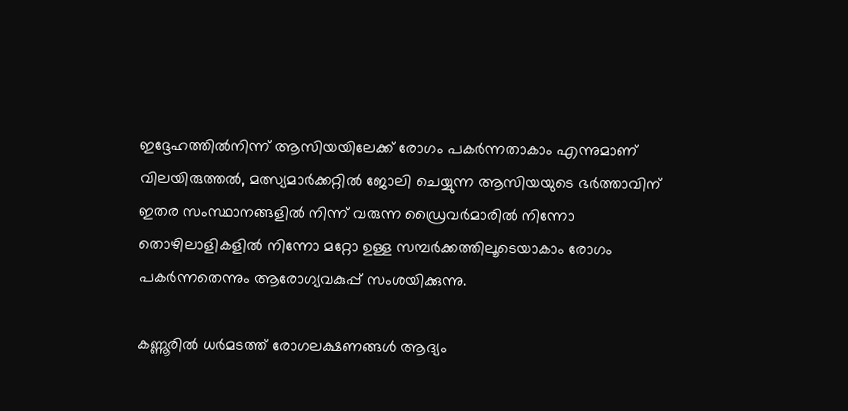ഇദ്ദേഹത്തില്‍നിന്ന് ആസിയയിലേക്ക് രോഗം പകര്‍ന്നതാകാം എന്നുമാണ് വിലയിരുത്തല്‍, മത്സ്യമാര്‍ക്കറ്റില്‍ ജോലി ചെയ്യുന്ന ആസിയയുടെ ഭര്‍ത്താവിന് ഇതര സംസ്ഥാനങ്ങളില്‍ നിന്ന് വരുന്ന ഡ്രൈവര്‍മാരില്‍ നിന്നോ തൊഴിലാളികളില്‍ നിന്നോ മറ്റോ ഉള്ള സമ്പര്‍ക്കത്തിലൂടെയാകാം രോഗം പകര്‍ന്നതെന്നും ആരോഗ്യവകുപ്പ് സംശയിക്കുന്നു.

കണ്ണൂരിൽ ധര്‍മടത്ത് രോഗലക്ഷണങ്ങള്‍ ആദ്യം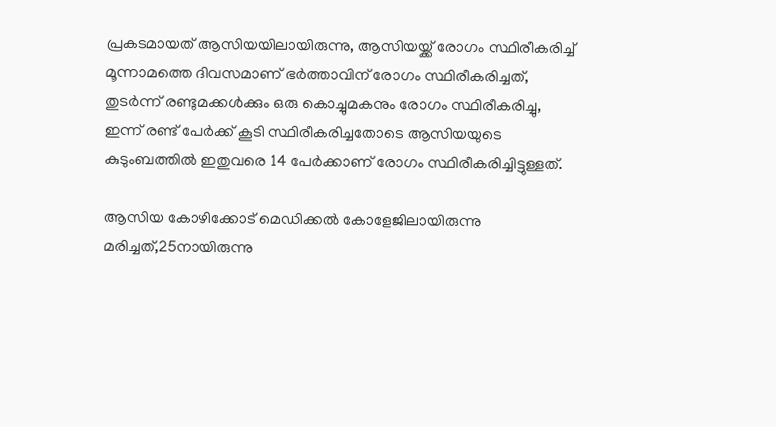പ്രകടമായത് ആസിയയിലായിരുന്നു, ആസിയയ്ക്ക് രോഗം സ്ഥിരീകരിച്ച്‌ മൂന്നാമത്തെ ദിവസമാണ് ഭര്‍ത്താവിന് രോഗം സ്ഥിരീകരിച്ചത്, തുടര്‍ന്ന് രണ്ടുമക്കള്‍ക്കും ഒരു കൊച്ചുമകനും രോഗം സ്ഥിരീകരിച്ചു, ഇന്ന് രണ്ട് പേര്‍ക്ക് കൂടി സ്ഥിരീകരിച്ചതോടെ ആസിയയുടെ കുടുംബത്തില്‍ ഇതുവരെ 14 പേര്‍ക്കാണ് രോഗം സ്ഥിരീകരിച്ചിട്ടുള്ളത്.

ആസിയ കോഴിക്കോട് മെഡിക്കല്‍ കോളേജിലായിരുന്നു മരിച്ചത്,25നായിരുന്നു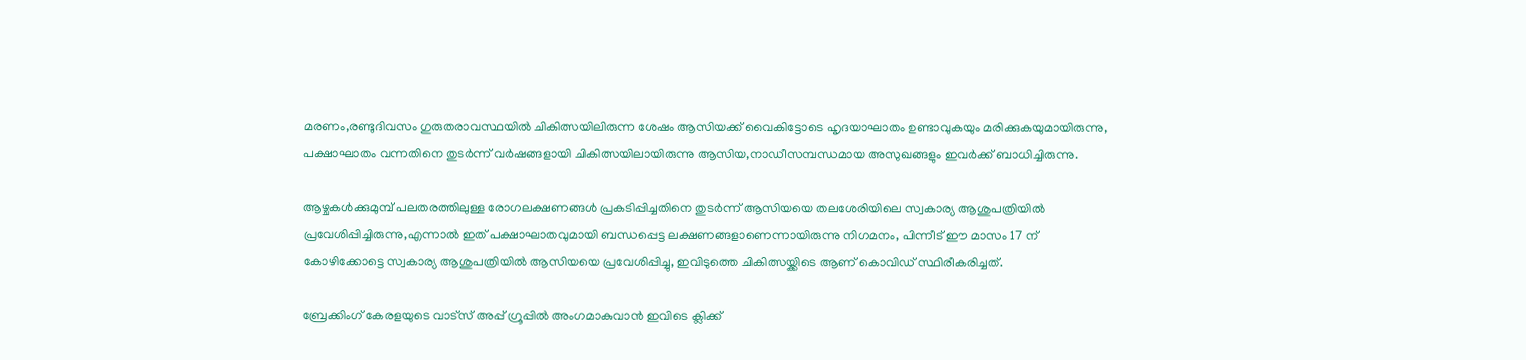മരണം,രണ്ടുദിവസം ഗുരുതരാവസ്ഥയില്‍ ചികിത്സയിലിരുന്ന ശേഷം ആസിയക്ക് വൈകിട്ടോടെ ഹൃദയാഘാതം ഉണ്ടാവുകയും മരിക്കുകയുമായിരുന്നു, പക്ഷാഘാതം വന്നതിനെ തുടര്‍ന്ന് വര്‍ഷങ്ങളായി ചികിത്സയിലായിരുന്നു ആസിയ,നാഡീസമ്പന്ധമായ അസുഖങ്ങളും ഇവര്‍ക്ക് ബാധിച്ചിരുന്നു.

ആഴ്ചകള്‍ക്കുമുമ്പ് പലതരത്തിലുള്ള രോഗലക്ഷണങ്ങള്‍ പ്രകടിപ്പിച്ചതിനെ തുടര്‍ന്ന് ആസിയയെ തലശേരിയിലെ സ്വകാര്യ ആശുപത്രിയില്‍ പ്രവേശിപ്പിച്ചിരുന്നു,എന്നാല്‍ ഇത് പക്ഷാഘാതവുമായി ബന്ധപ്പെട്ട ലക്ഷണങ്ങളാണെന്നായിരുന്നു നിഗമനം, പിന്നീട് ഈ മാസം 17 ന് കോഴിക്കോട്ടെ സ്വകാര്യ ആശുപത്രിയില്‍ ആസിയയെ പ്രവേശിപ്പിച്ചു, ഇവിടുത്തെ ചികിത്സയ്ക്കിടെ ആണ് കൊവിഡ് സ്ഥിരീകരിച്ചത്.

ബ്രേക്കിംഗ് കേരളയുടെ വാട്സ് അപ്പ് ഗ്രൂപ്പിൽ അംഗമാകുവാൻ ഇവിടെ ക്ലിക്ക്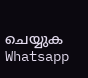ചെയ്യുക Whatsapp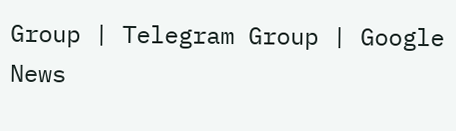Group | Telegram Group | Google News